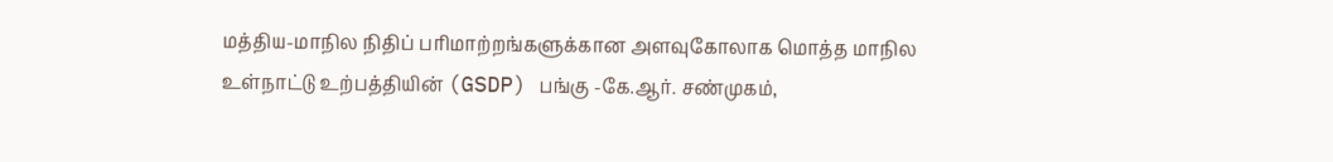மத்திய-மாநில நிதிப் பரிமாற்றங்களுக்கான அளவுகோலாக மொத்த மாநில உள்நாட்டு உற்பத்தியின் (GSDP) பங்கு -கே.ஆர். சண்முகம்,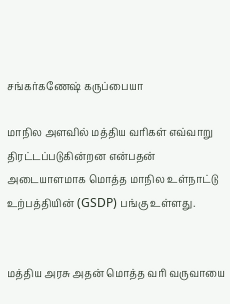சங்கர்கணேஷ் கருப்பையா

மாநில அளவில் மத்திய வரிகள் எவ்வாறு திரட்டப்படுகின்றன என்பதன்  அடையாளமாக மொத்த மாநில உள்நாட்டு உற்பத்தியின் (GSDP) பங்கு உள்ளது.


மத்திய அரசு அதன் மொத்த வரி வருவாயை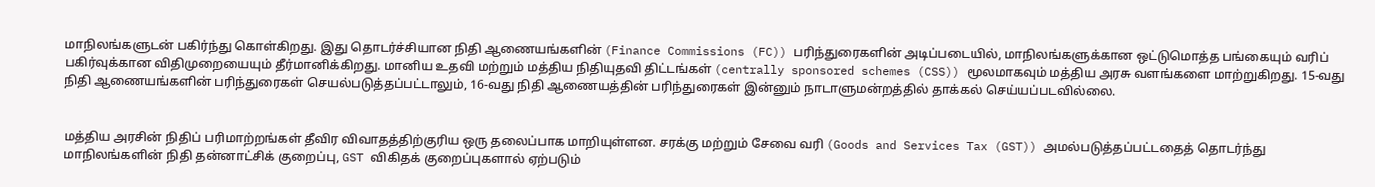மாநிலங்களுடன் பகிர்ந்து கொள்கிறது. இது தொடர்ச்சியான நிதி ஆணையங்களின் (Finance Commissions (FC)) பரிந்துரைகளின் அடிப்படையில், மாநிலங்களுக்கான ஒட்டுமொத்த பங்கையும் வரிப் பகிர்வுக்கான விதிமுறையையும் தீர்மானிக்கிறது. மானிய உதவி மற்றும் மத்திய நிதியுதவி திட்டங்கள் (centrally sponsored schemes (CSS)) மூலமாகவும் மத்திய அரசு வளங்களை மாற்றுகிறது. 15-வது நிதி ஆணையங்களின் பரிந்துரைகள் செயல்படுத்தப்பட்டாலும், 16-வது நிதி ஆணையத்தின் பரிந்துரைகள் இன்னும் நாடாளுமன்றத்தில் தாக்கல் செய்யப்படவில்லை.


மத்திய அரசின் நிதிப் பரிமாற்றங்கள் தீவிர விவாதத்திற்குரிய ஒரு தலைப்பாக மாறியுள்ளன. சரக்கு மற்றும் சேவை வரி (Goods and Services Tax (GST)) அமல்படுத்தப்பட்டதைத் தொடர்ந்து மாநிலங்களின் நிதி தன்னாட்சிக் குறைப்பு, GST விகிதக் குறைப்புகளால் ஏற்படும்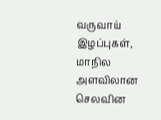வருவாய் இழப்புகள், மாநில அளவிலான செலவின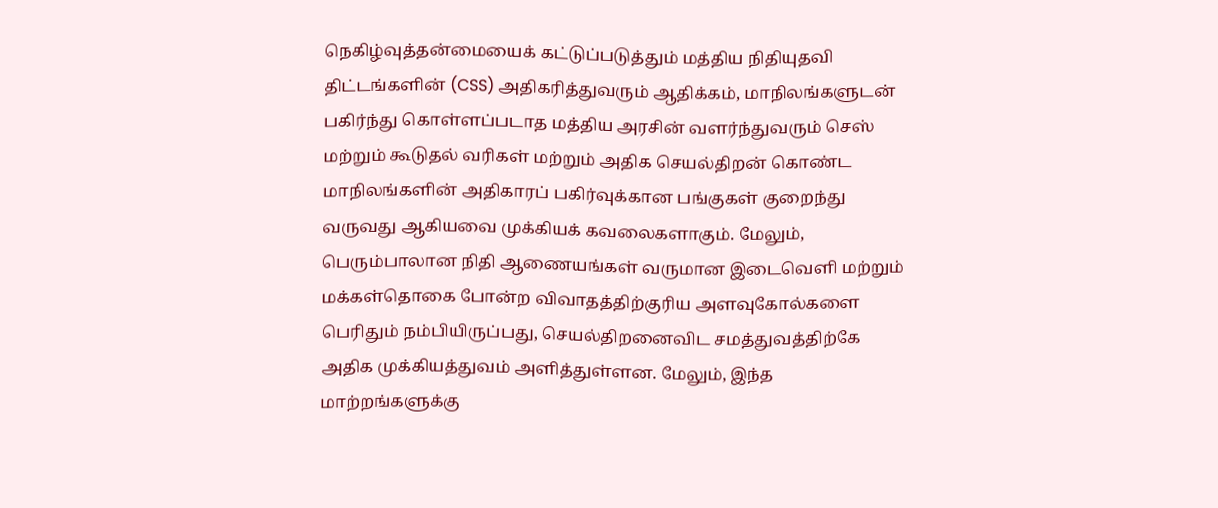நெகிழ்வுத்தன்மையைக் கட்டுப்படுத்தும் மத்திய நிதியுதவி திட்டங்களின் (CSS) அதிகரித்துவரும் ஆதிக்கம், மாநிலங்களுடன் பகிர்ந்து கொள்ளப்படாத மத்திய அரசின் வளர்ந்துவரும் செஸ் மற்றும் கூடுதல் வரிகள் மற்றும் அதிக செயல்திறன் கொண்ட மாநிலங்களின் அதிகாரப் பகிர்வுக்கான பங்குகள் குறைந்து வருவது ஆகியவை முக்கியக் கவலைகளாகும். மேலும், பெரும்பாலான நிதி ஆணையங்கள் வருமான இடைவெளி மற்றும் மக்கள்தொகை போன்ற விவாதத்திற்குரிய அளவுகோல்களை பெரிதும் நம்பியிருப்பது, செயல்திறனைவிட சமத்துவத்திற்கே அதிக முக்கியத்துவம் அளித்துள்ளன. மேலும், இந்த மாற்றங்களுக்கு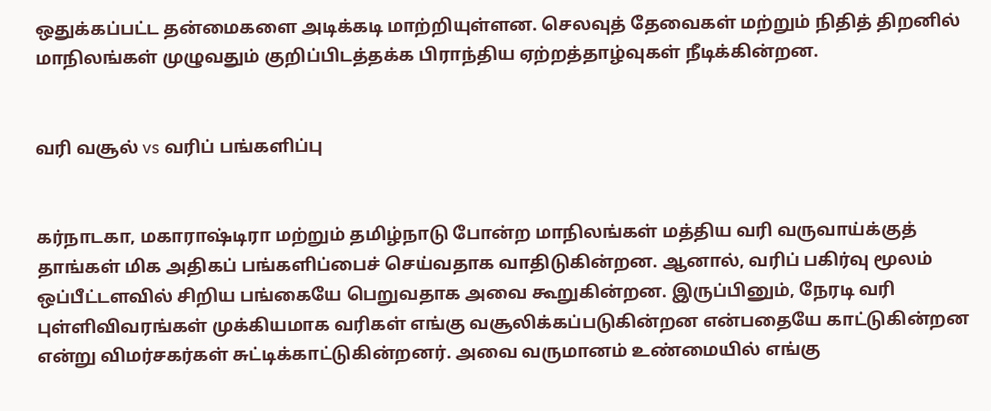ஒதுக்கப்பட்ட தன்மைகளை அடிக்கடி மாற்றியுள்ளன. செலவுத் தேவைகள் மற்றும் நிதித் திறனில் மாநிலங்கள் முழுவதும் குறிப்பிடத்தக்க பிராந்திய ஏற்றத்தாழ்வுகள் நீடிக்கின்றன.


வரி வசூல் vs வரிப் பங்களிப்பு


கர்நாடகா, மகாராஷ்டிரா மற்றும் தமிழ்நாடு போன்ற மாநிலங்கள் மத்திய வரி வருவாய்க்குத் தாங்கள் மிக அதிகப் பங்களிப்பைச் செய்வதாக வாதிடுகின்றன. ஆனால், வரிப் பகிர்வு மூலம் ஒப்பீட்டளவில் சிறிய பங்கையே பெறுவதாக அவை கூறுகின்றன. இருப்பினும், நேரடி வரி புள்ளிவிவரங்கள் முக்கியமாக வரிகள் எங்கு வசூலிக்கப்படுகின்றன என்பதையே காட்டுகின்றன என்று விமர்சகர்கள் சுட்டிக்காட்டுகின்றனர். அவை வருமானம் உண்மையில் எங்கு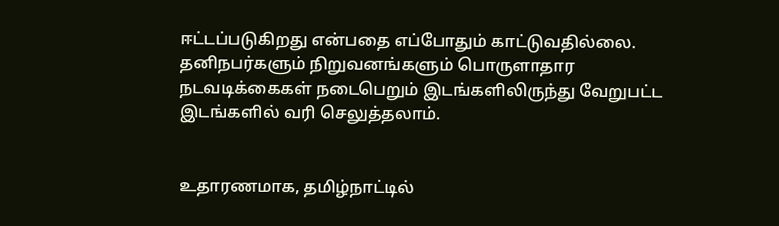ஈட்டப்படுகிறது என்பதை எப்போதும் காட்டுவதில்லை. தனிநபர்களும் நிறுவனங்களும் பொருளாதார நடவடிக்கைகள் நடைபெறும் இடங்களிலிருந்து வேறுபட்ட இடங்களில் வரி செலுத்தலாம்.


உதாரணமாக, தமிழ்நாட்டில்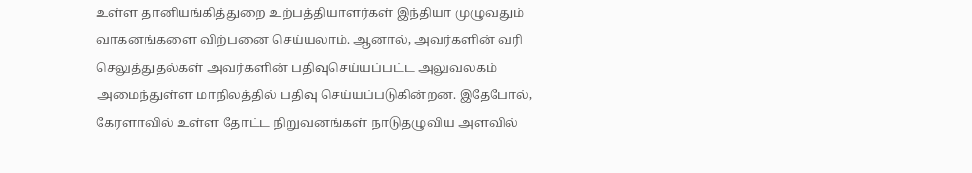உள்ள தானியங்கித்துறை உற்பத்தியாளர்கள் இந்தியா முழுவதும் வாகனங்களை விற்பனை செய்யலாம். ஆனால், அவர்களின் வரி செலுத்துதல்கள் அவர்களின் பதிவுசெய்யப்பட்ட அலுவலகம் அமைந்துள்ள மாநிலத்தில் பதிவு செய்யப்படுகின்றன. இதேபோல், கேரளாவில் உள்ள தோட்ட நிறுவனங்கள் நாடுதழுவிய அளவில்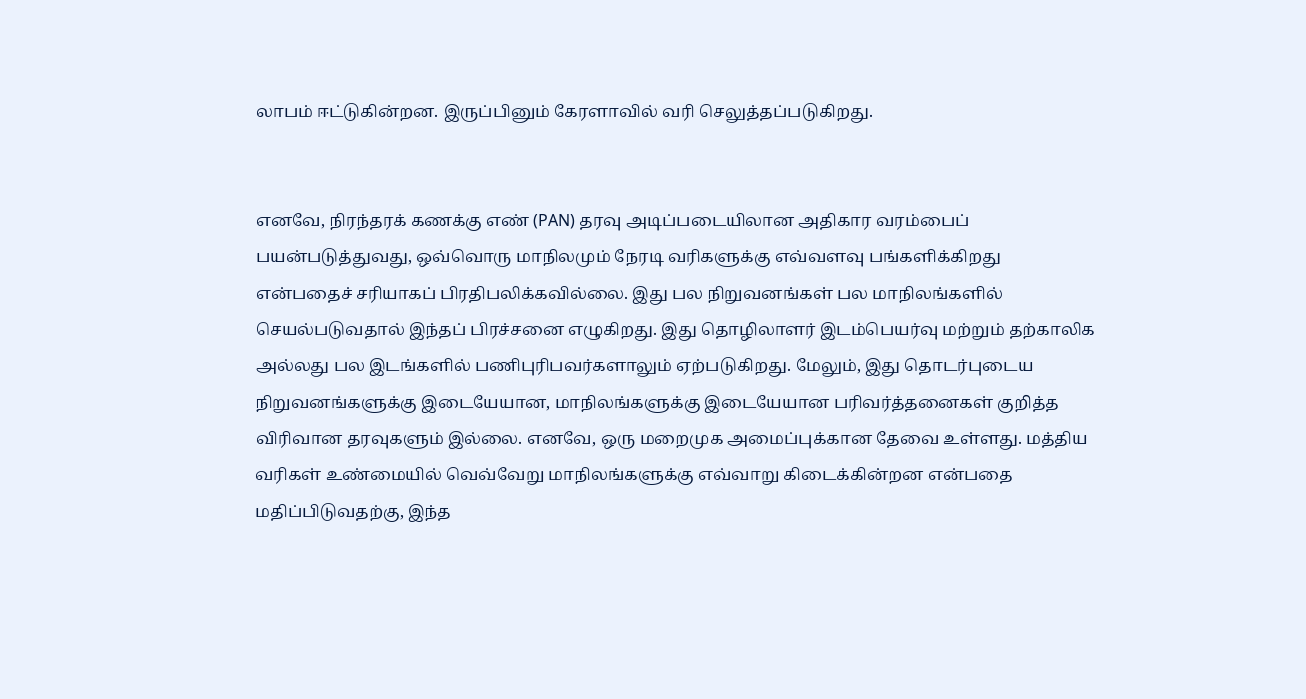லாபம் ஈட்டுகின்றன. இருப்பினும் கேரளாவில் வரி செலுத்தப்படுகிறது.


எனவே, நிரந்தரக் கணக்கு எண் (PAN) தரவு அடிப்படையிலான அதிகார வரம்பைப் பயன்படுத்துவது, ஒவ்வொரு மாநிலமும் நேரடி வரிகளுக்கு எவ்வளவு பங்களிக்கிறது என்பதைச் சரியாகப் பிரதிபலிக்கவில்லை. இது பல நிறுவனங்கள் பல மாநிலங்களில் செயல்படுவதால் இந்தப் பிரச்சனை எழுகிறது. இது தொழிலாளர் இடம்பெயர்வு மற்றும் தற்காலிக அல்லது பல இடங்களில் பணிபுரிபவர்களாலும் ஏற்படுகிறது. மேலும், இது தொடர்புடைய நிறுவனங்களுக்கு இடையேயான, மாநிலங்களுக்கு இடையேயான பரிவர்த்தனைகள் குறித்த விரிவான தரவுகளும் இல்லை. எனவே, ஒரு மறைமுக அமைப்புக்கான தேவை உள்ளது. மத்திய வரிகள் உண்மையில் வெவ்வேறு மாநிலங்களுக்கு எவ்வாறு கிடைக்கின்றன என்பதை மதிப்பிடுவதற்கு, இந்த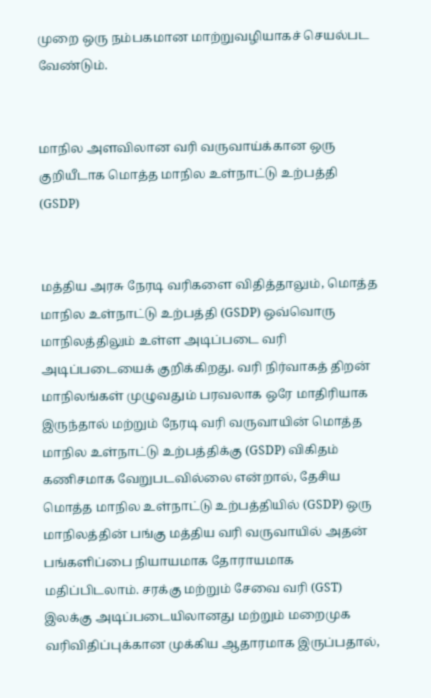முறை ஒரு நம்பகமான மாற்றுவழியாகச் செயல்பட வேண்டும்.


மாநில அளவிலான வரி வருவாய்க்கான ஒரு குறியீடாக மொத்த மாநில உள்நாட்டு உற்பத்தி (GSDP)


மத்திய அரசு நேரடி வரிகளை விதித்தாலும், மொத்த மாநில உள்நாட்டு உற்பத்தி (GSDP) ஒவ்வொரு மாநிலத்திலும் உள்ள அடிப்படை வரி அடிப்படையைக் குறிக்கிறது. வரி நிர்வாகத் திறன் மாநிலங்கள் முழுவதும் பரவலாக ஒரே மாதிரியாக இருந்தால் மற்றும் நேரடி வரி வருவாயின் மொத்த மாநில உள்நாட்டு உற்பத்திக்கு (GSDP) விகிதம் கணிசமாக வேறுபடவில்லை என்றால், தேசிய மொத்த மாநில உள்நாட்டு உற்பத்தியில் (GSDP) ஒரு மாநிலத்தின் பங்கு மத்திய வரி வருவாயில் அதன் பங்களிப்பை நியாயமாக தோராயமாக மதிப்பிடலாம். சரக்கு மற்றும் சேவை வரி (GST) இலக்கு அடிப்படையிலானது மற்றும் மறைமுக வரிவிதிப்புக்கான முக்கிய ஆதாரமாக இருப்பதால்,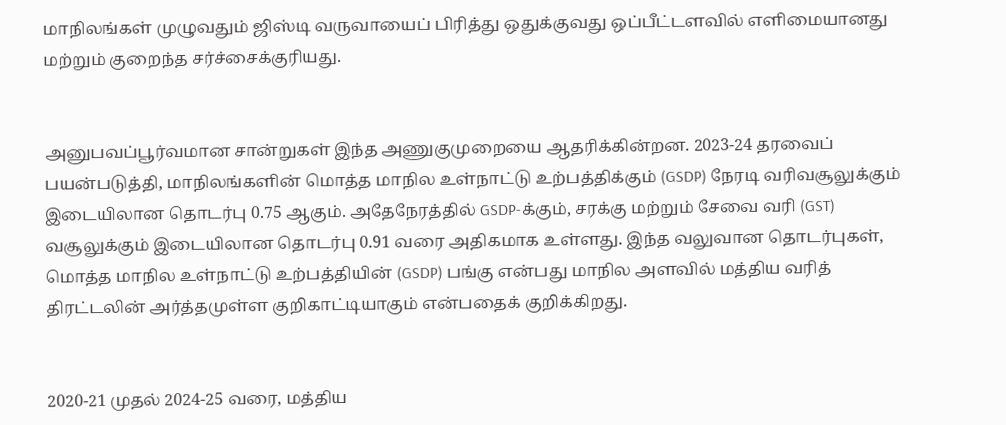மாநிலங்கள் முழுவதும் ஜிஸ்டி வருவாயைப் பிரித்து ஒதுக்குவது ஒப்பீட்டளவில் எளிமையானது மற்றும் குறைந்த சர்ச்சைக்குரியது.


அனுபவப்பூர்வமான சான்றுகள் இந்த அணுகுமுறையை ஆதரிக்கின்றன. 2023-24 தரவைப் பயன்படுத்தி, மாநிலங்களின் மொத்த மாநில உள்நாட்டு உற்பத்திக்கும் (GSDP) நேரடி வரிவசூலுக்கும் இடையிலான தொடர்பு 0.75 ஆகும். அதேநேரத்தில் GSDP-க்கும், சரக்கு மற்றும் சேவை வரி (GST) வசூலுக்கும் இடையிலான தொடர்பு 0.91 வரை அதிகமாக உள்ளது. இந்த வலுவான தொடர்புகள், மொத்த மாநில உள்நாட்டு உற்பத்தியின் (GSDP) பங்கு என்பது மாநில அளவில் மத்திய வரித் திரட்டலின் அர்த்தமுள்ள குறிகாட்டியாகும் என்பதைக் குறிக்கிறது.


2020-21 முதல் 2024-25 வரை, மத்திய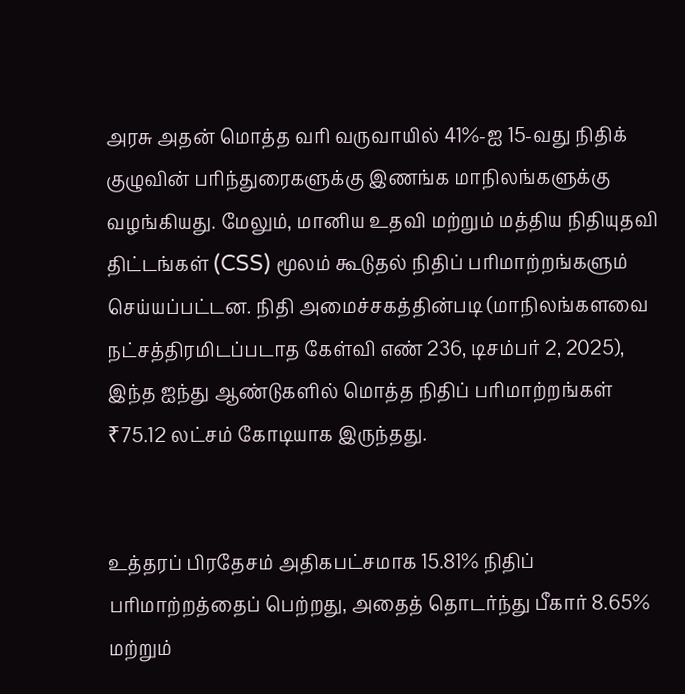அரசு அதன் மொத்த வரி வருவாயில் 41%-ஐ 15-வது நிதிக் குழுவின் பரிந்துரைகளுக்கு இணங்க மாநிலங்களுக்கு வழங்கியது. மேலும், மானிய உதவி மற்றும் மத்திய நிதியுதவி திட்டங்கள் (CSS) மூலம் கூடுதல் நிதிப் பரிமாற்றங்களும் செய்யப்பட்டன. நிதி அமைச்சகத்தின்படி (மாநிலங்களவை நட்சத்திரமிடப்படாத கேள்வி எண் 236, டிசம்பர் 2, 2025), இந்த ஐந்து ஆண்டுகளில் மொத்த நிதிப் பரிமாற்றங்கள் ₹75.12 லட்சம் கோடியாக இருந்தது.


உத்தரப் பிரதேசம் அதிகபட்சமாக 15.81% நிதிப் பரிமாற்றத்தைப் பெற்றது, அதைத் தொடர்ந்து பீகார் 8.65% மற்றும்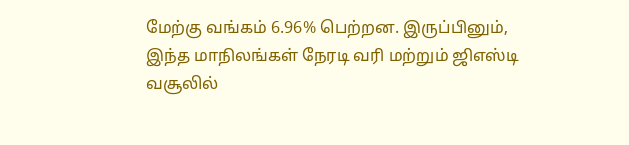மேற்கு வங்கம் 6.96% பெற்றன. இருப்பினும், இந்த மாநிலங்கள் நேரடி வரி மற்றும் ஜிஎஸ்டி வசூலில்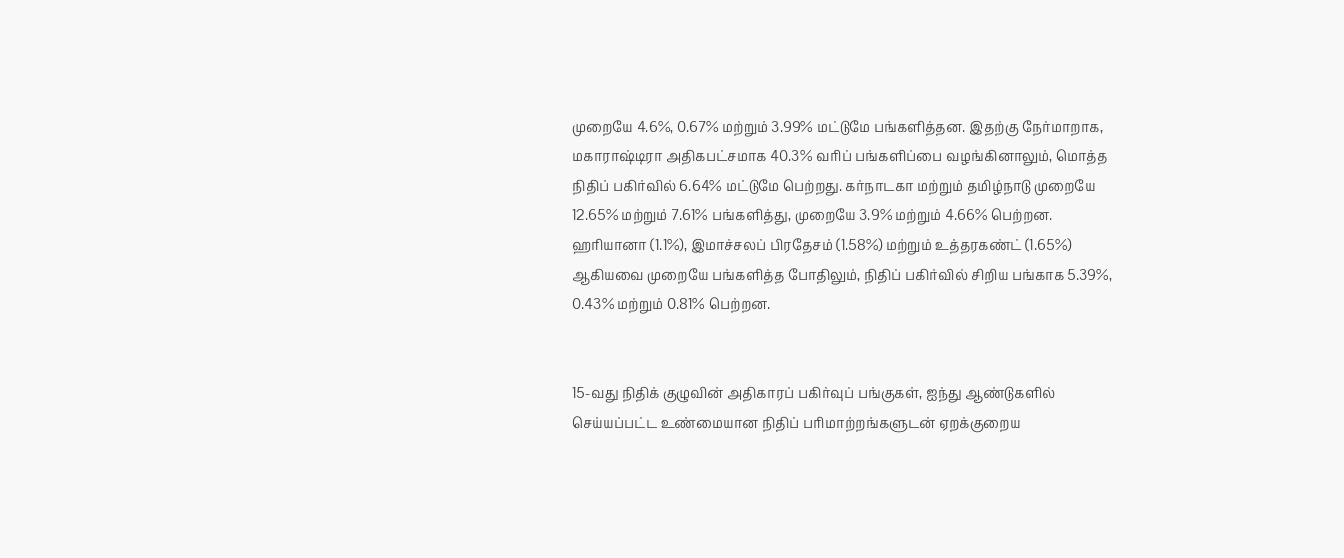முறையே 4.6%, 0.67% மற்றும் 3.99% மட்டுமே பங்களித்தன. இதற்கு நேர்மாறாக, மகாராஷ்டிரா அதிகபட்சமாக 40.3% வரிப் பங்களிப்பை வழங்கினாலும், மொத்த நிதிப் பகிர்வில் 6.64% மட்டுமே பெற்றது. கர்நாடகா மற்றும் தமிழ்நாடு முறையே 12.65% மற்றும் 7.61% பங்களித்து, முறையே 3.9% மற்றும் 4.66% பெற்றன. ஹரியானா (1.1%), இமாச்சலப் பிரதேசம் (1.58%) மற்றும் உத்தரகண்ட் (1.65%) ஆகியவை முறையே பங்களித்த போதிலும், நிதிப் பகிர்வில் சிறிய பங்காக 5.39%, 0.43% மற்றும் 0.81% பெற்றன.


15-வது நிதிக் குழுவின் அதிகாரப் பகிர்வுப் பங்குகள், ஐந்து ஆண்டுகளில் செய்யப்பட்ட உண்மையான நிதிப் பரிமாற்றங்களுடன் ஏறக்குறைய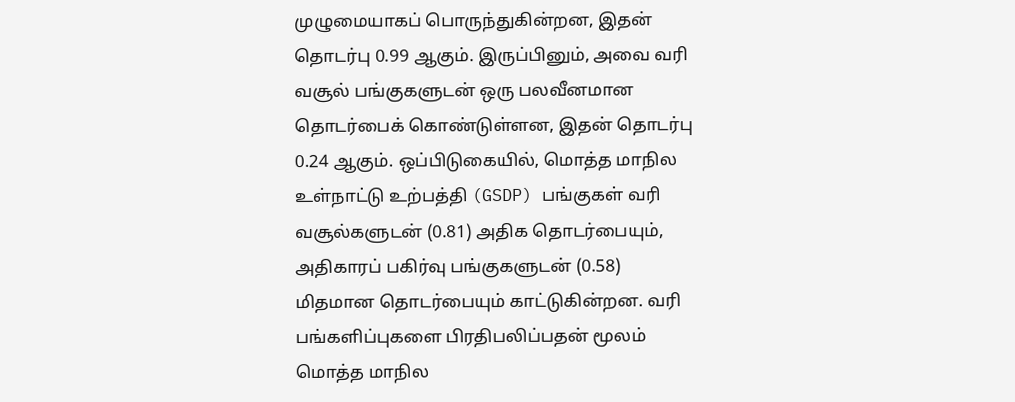முழுமையாகப் பொருந்துகின்றன, இதன் தொடர்பு 0.99 ஆகும். இருப்பினும், அவை வரி வசூல் பங்குகளுடன் ஒரு பலவீனமான தொடர்பைக் கொண்டுள்ளன, இதன் தொடர்பு 0.24 ஆகும். ஒப்பிடுகையில், மொத்த மாநில உள்நாட்டு உற்பத்தி (GSDP) பங்குகள் வரி வசூல்களுடன் (0.81) அதிக தொடர்பையும், அதிகாரப் பகிர்வு பங்குகளுடன் (0.58) மிதமான தொடர்பையும் காட்டுகின்றன. வரி பங்களிப்புகளை பிரதிபலிப்பதன் மூலம் மொத்த மாநில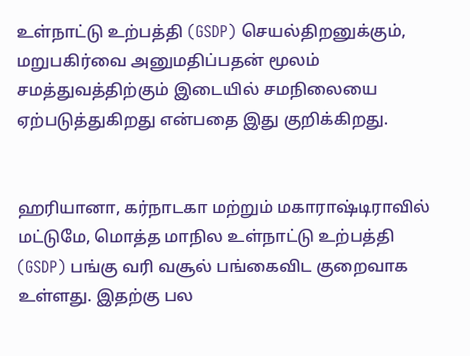உள்நாட்டு உற்பத்தி (GSDP) செயல்திறனுக்கும், மறுபகிர்வை அனுமதிப்பதன் மூலம் சமத்துவத்திற்கும் இடையில் சமநிலையை ஏற்படுத்துகிறது என்பதை இது குறிக்கிறது.


ஹரியானா, கர்நாடகா மற்றும் மகாராஷ்டிராவில் மட்டுமே, மொத்த மாநில உள்நாட்டு உற்பத்தி (GSDP) பங்கு வரி வசூல் பங்கைவிட குறைவாக உள்ளது. இதற்கு பல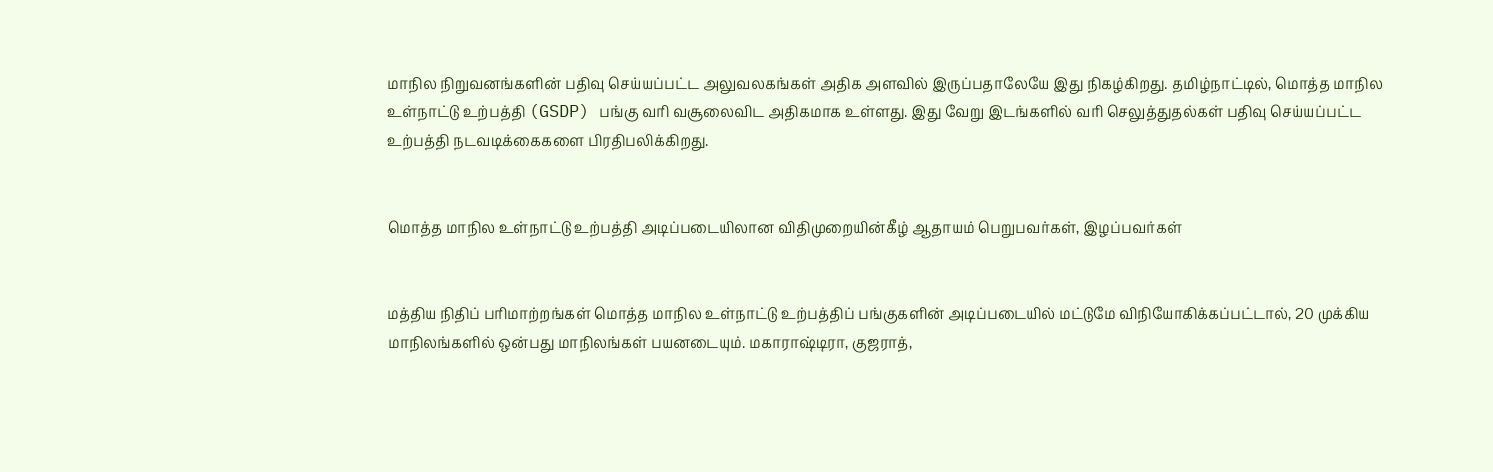மாநில நிறுவனங்களின் பதிவு செய்யப்பட்ட அலுவலகங்கள் அதிக அளவில் இருப்பதாலேயே இது நிகழ்கிறது. தமிழ்நாட்டில், மொத்த மாநில உள்நாட்டு உற்பத்தி (GSDP) பங்கு வரி வசூலைவிட அதிகமாக உள்ளது. இது வேறு இடங்களில் வரி செலுத்துதல்கள் பதிவு செய்யப்பட்ட உற்பத்தி நடவடிக்கைகளை பிரதிபலிக்கிறது.


மொத்த மாநில உள்நாட்டு உற்பத்தி அடிப்படையிலான விதிமுறையின்கீழ் ஆதாயம் பெறுபவர்கள், இழப்பவர்கள்


மத்திய நிதிப் பரிமாற்றங்கள் மொத்த மாநில உள்நாட்டு உற்பத்திப் பங்குகளின் அடிப்படையில் மட்டுமே விநியோகிக்கப்பட்டால், 20 முக்கிய மாநிலங்களில் ஒன்பது மாநிலங்கள் பயனடையும். மகாராஷ்டிரா, குஜராத்,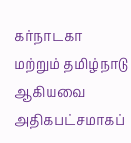கர்நாடகா மற்றும் தமிழ்நாடு ஆகியவை அதிகபட்சமாகப்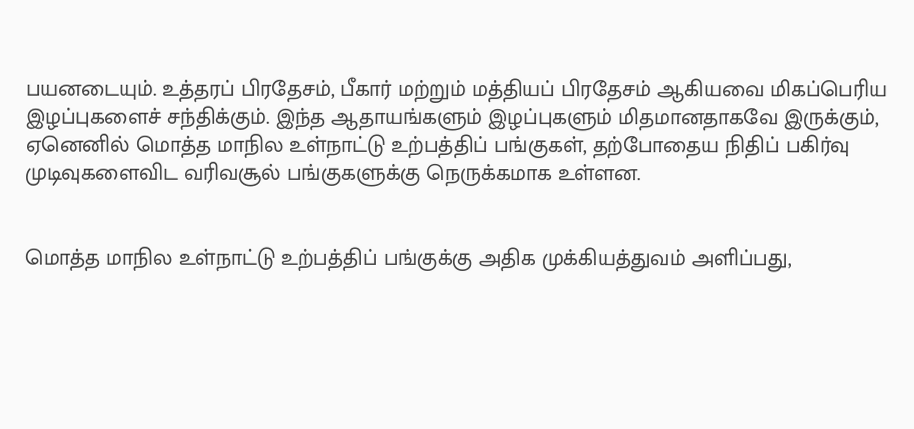பயனடையும். உத்தரப் பிரதேசம், பீகார் மற்றும் மத்தியப் பிரதேசம் ஆகியவை மிகப்பெரிய இழப்புகளைச் சந்திக்கும். இந்த ஆதாயங்களும் இழப்புகளும் மிதமானதாகவே இருக்கும், ஏனெனில் மொத்த மாநில உள்நாட்டு உற்பத்திப் பங்குகள், தற்போதைய நிதிப் பகிர்வு முடிவுகளைவிட வரிவசூல் பங்குகளுக்கு நெருக்கமாக உள்ளன.


மொத்த மாநில உள்நாட்டு உற்பத்திப் பங்குக்கு அதிக முக்கியத்துவம் அளிப்பது,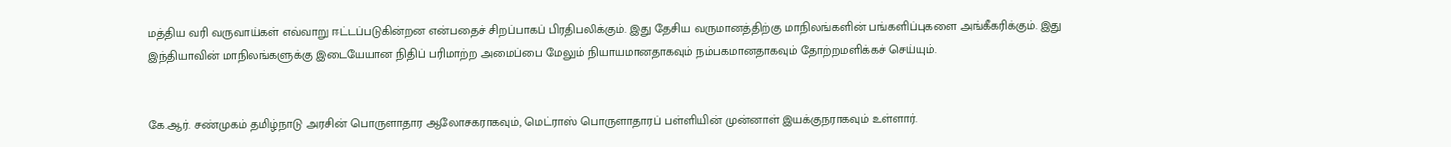மத்திய வரி வருவாய்கள் எவ்வாறு ஈட்டப்படுகின்றன என்பதைச் சிறப்பாகப் பிரதிபலிக்கும். இது தேசிய வருமானத்திற்கு மாநிலங்களின் பங்களிப்புகளை அங்கீகரிக்கும். இது இந்தியாவின் மாநிலங்களுக்கு இடையேயான நிதிப் பரிமாற்ற அமைப்பை மேலும் நியாயமானதாகவும் நம்பகமானதாகவும் தோற்றமளிக்கச் செய்யும்.


கே.ஆர். சண்முகம் தமிழ்நாடு அரசின் பொருளாதார ஆலோசகராகவும், மெட்ராஸ் பொருளாதாரப் பள்ளியின் முன்னாள் இயக்குநராகவும் உள்ளார்.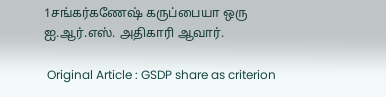1சங்கர்கணேஷ் கருப்பையா ஒரு ஐ.ஆர்.எஸ். அதிகாரி ஆவார்.

 Original Article : GSDP share as criterion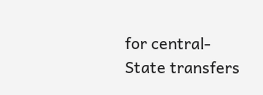for central-State transfers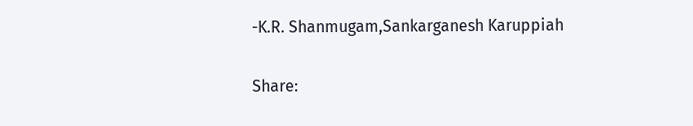-K.R. Shanmugam,Sankarganesh Karuppiah

Share: